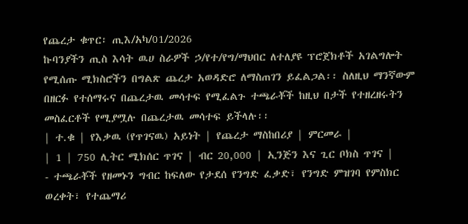የጨረታ ቁጥር፡ ጢእ/አካ/01/2026
ኩባንያችን ጢስ እሳት ዉሀ ስራዎች ኃ/የተ/የግ/ማህበር ለተለያዩ ፕሮጀክቶች አገልግሎት የሚሰጡ ሚክስሮችን በግልጽ ጨረታ አወዳድሮ ለማስጠገን ይፈልጋል፡፡ ስለዚህ ማንኛውም በዘርፉ የተሰማሩና በጨረታዉ መሳተፍ የሚፈልጉ ተጫራቾች ከዚህ በታች የተዘረዘሩትን መስፈርቶች የሚያሟሉ በጨረታዉ መሳተፍ ይችላሉ፡፡
| ተ.ቁ | የእቃዉ (የጥገናዉ) አይነት | የጨረታ ማስከበሪያ | ምርመራ |
| 1 | 750 ሊትር ሚክሰር ጥገና | ብር 20,000 | ኢንጅን እና ጊር ቦክስ ጥገና |
- ተጫራቾች የዘመኑን ግብር ከፍለው የታደሰ የንግድ ፈቃድ፣ የንግድ ምዝገባ የምስክር ወረቀት፣ የተጨማሪ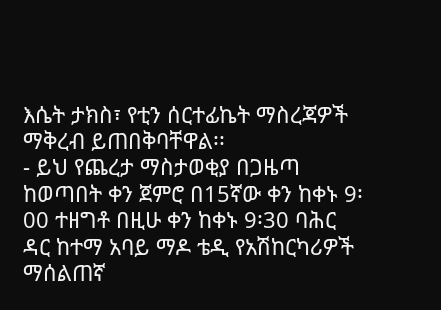እሴት ታክስ፣ የቲን ሰርተፊኬት ማስረጃዎች ማቅረብ ይጠበቅባቸዋል፡፡
- ይህ የጨረታ ማስታወቂያ በጋዜጣ ከወጣበት ቀን ጀምሮ በ15ኛው ቀን ከቀኑ 9፡00 ተዘግቶ በዚሁ ቀን ከቀኑ 9፡30 ባሕር ዳር ከተማ አባይ ማዶ ቴዲ የአሽከርካሪዎች ማሰልጠኛ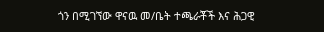ጎን በሚገኘው ዋናዉ መ/ቤት ተጫራቾች እና ሕጋዊ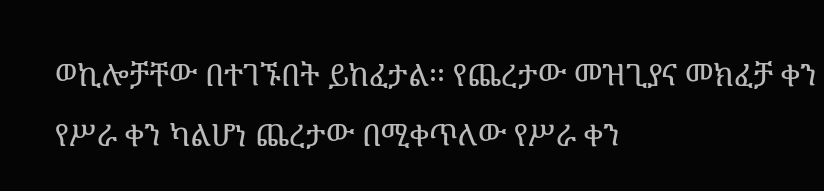ወኪሎቻቸው በተገኙበት ይከፈታል፡፡ የጨረታው መዝጊያና መክፈቻ ቀን የሥራ ቀን ካልሆነ ጨረታው በሚቀጥለው የሥራ ቀን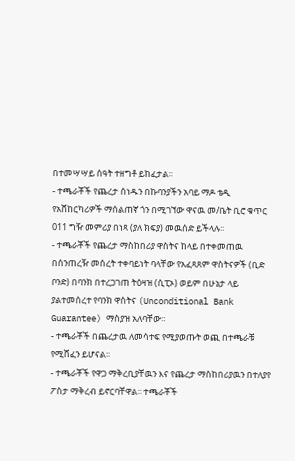በተመሣሣይ ሰዓት ተዘግቶ ይከፈታል፡፡
- ተጫራቾች የጨረታ ሰነዱን በኩባንያችን አባይ ማዶ ቴዲ የአሸከርካሪዎች ማሰልጠኛ ጎን በሚገኘው ዋናዉ መ/ቤት ቢሮ ቁጥር 011 ግዥ መምሪያ በነጻ (ያለ ክፍያ) መዉሰድ ይችላሉ፡፡
- ተጫራቾች የጨረታ ማስከበሪያ ዋስትና ከላይ በተቀመጠዉ በሰንጠረዥ መሰረት ተቀባይነት ባላቸው የአፈጻጸም ዋስትናዎች (ቢድ ቦንድ) በባንክ በተረጋገጠ ትዕዛዝ (ሲፒኦ) ወይም በሁኔታ ላይ ያልተመሰረተ የባንክ ዋስትና (Unconditional Bank Guarantee) ማስያዝ አለባቸው፡፡
- ተጫራቾች በጨረታዉ ለመሳተፍ የሚያወጡት ወጪ በተጫራቹ የሚሸፈን ይሆናል፡፡
- ተጫራቾች የዋጋ ማቅረቢያቸዉን እና የጨረታ ማስከበሪያዉን በተለያየ ፖስታ ማቅረብ ይኖርባቸዋል፡፡ ተጫራቾች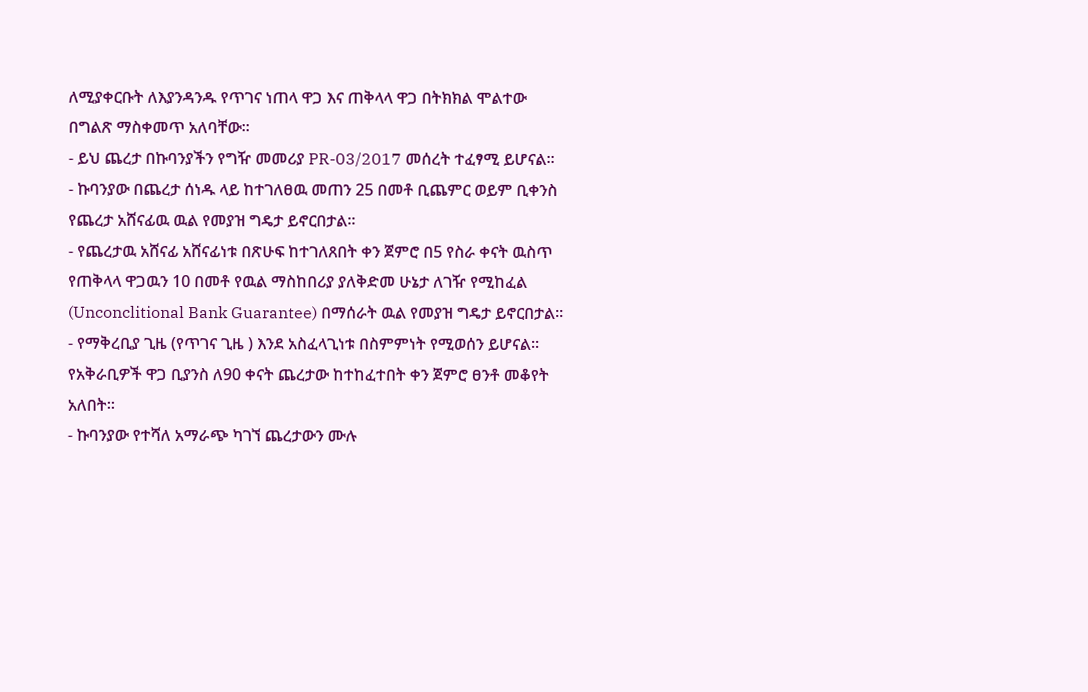ለሚያቀርቡት ለእያንዳንዱ የጥገና ነጠላ ዋጋ እና ጠቅላላ ዋጋ በትክክል ሞልተው በግልጽ ማስቀመጥ አለባቸው፡፡
- ይህ ጨረታ በኩባንያችን የግዥ መመሪያ PR-03/2017 መሰረት ተፈፃሚ ይሆናል፡፡
- ኩባንያው በጨረታ ሰነዱ ላይ ከተገለፀዉ መጠን 25 በመቶ ቢጨምር ወይም ቢቀንስ የጨረታ አሸናፊዉ ዉል የመያዝ ግዴታ ይኖርበታል፡፡
- የጨረታዉ አሸናፊ አሸናፊነቱ በጽሁፍ ከተገለጸበት ቀን ጀምሮ በ5 የስራ ቀናት ዉስጥ የጠቅላላ ዋጋዉን 10 በመቶ የዉል ማስከበሪያ ያለቅድመ ሁኔታ ለገዥ የሚከፈል (Unconclitional Bank Guarantee) በማሰራት ዉል የመያዝ ግዴታ ይኖርበታል፡፡
- የማቅረቢያ ጊዜ (የጥገና ጊዜ ) እንደ አስፈላጊነቱ በስምምነት የሚወሰን ይሆናል፡፡ የአቅራቢዎች ዋጋ ቢያንስ ለ90 ቀናት ጨረታው ከተከፈተበት ቀን ጀምሮ ፀንቶ መቆየት አለበት፡፡
- ኩባንያው የተሻለ አማራጭ ካገኘ ጨረታውን ሙሉ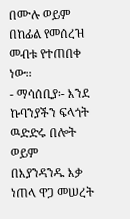በሙሉ ወይም በከፊል የመሰረዝ መብቱ የተጠበቀ ነው፡፡
- ማሳሰቢያ፡- እንደ ኩባንያችን ፍላጎት ዉድድሩ በሎት ወይም በእያንዳንዱ እቃ ነጠላ ዋጋ መሠረት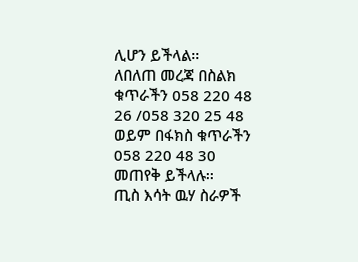ሊሆን ይችላል፡፡
ለበለጠ መረጃ በስልክ ቁጥራችን 058 220 48 26 /058 320 25 48 ወይም በፋክስ ቁጥራችን 058 220 48 30 መጠየቅ ይችላሉ፡፡
ጢስ እሳት ዉሃ ስራዎች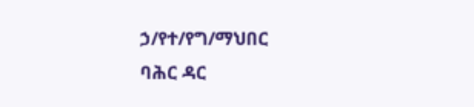ኃ/የተ/የግ/ማህበር
ባሕር ዳር